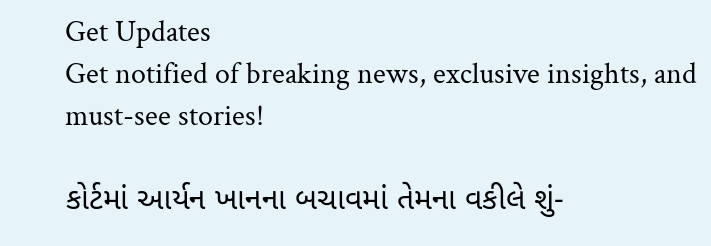Get Updates
Get notified of breaking news, exclusive insights, and must-see stories!

કોર્ટમાં આર્યન ખાનના બચાવમાં તેમના વકીલે શું-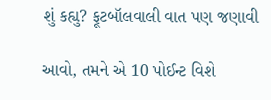શું કહ્યુ? ફૂટબૉલવાલી વાત પણ જણાવી

આવો, તમને એ 10 પોઈન્ટ વિશે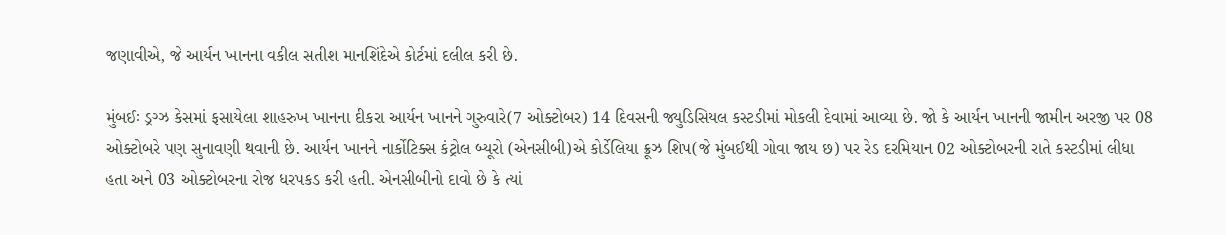જણાવીએ, જે આર્યન ખાનના વકીલ સતીશ માનશિંદેએ કોર્ટમાં દલીલ કરી છે.

મુંબઈઃ ડ્રગ્ઝ કેસમાં ફસાયેલા શાહરુખ ખાનના દીકરા આર્યન ખાનને ગુરુવારે(7 ઓક્ટોબર) 14 દિવસની જ્યુડિસિયલ કસ્ટડીમાં મોકલી દેવામાં આવ્યા છે. જો કે આર્યન ખાનની જામીન અરજી પર 08 ઓક્ટોબરે પણ સુનાવણી થવાની છે. આર્યન ખાનને નાર્કોટિક્સ કંટ્રોલ બ્યૂરો (એનસીબી)એ કોર્ડેલિયા ક્રૂઝ શિપ(જે મુંબઈથી ગોવા જાય છ) પર રેડ દરમિયાન 02 ઓક્ટોબરની રાતે કસ્ટડીમાં લીધા હતા અને 03 ઓક્ટોબરના રોજ ધરપકડ કરી હતી. એનસીબીનો દાવો છે કે ત્યાં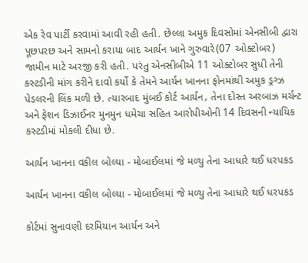એક રેવ પાર્ટી કરવામાં આવી રહી હતી. છેલ્લા અમુક દિવસોમાં એનસીબી દ્વારા પૂછપરછ અને સામનો કરાયા બાદ આર્યન ખાને ગુરુવારે(07 ઓક્ટોબર) જામીન માટે અરજી કરી હતી. પરંતુ એનસીબીએ 11 ઓક્ટોબર સુધી તેની કસ્ટડીની માંગ કરીને દાવો કર્યો કે તેમને આર્યન ખાનના ફોનમાંથી અમુક ડ્રગ્ઝ પેડલરની લિંક મળી છે. ત્યારબાદ મુંબઈ કોર્ટ આર્યન, તેના દોસ્ત અરબાઝ મર્ચન્ટ અને ફેશન ડિઝાઈનર મુનમુન ધમેચા સહિત આરોપીઓની 14 દિવસની ન્યાયિક કસ્ટડીમાં મોકલી દીધા છે.

આર્યન ખાનના વકીલ બોલ્યા - મોબાઈલમાં જે મળ્યુ તેના આધારે થઈ ધરપકડ

આર્યન ખાનના વકીલ બોલ્યા - મોબાઈલમાં જે મળ્યુ તેના આધારે થઈ ધરપકડ

કોર્ટમાં સુનાવણી દરમિયાન આર્યન અને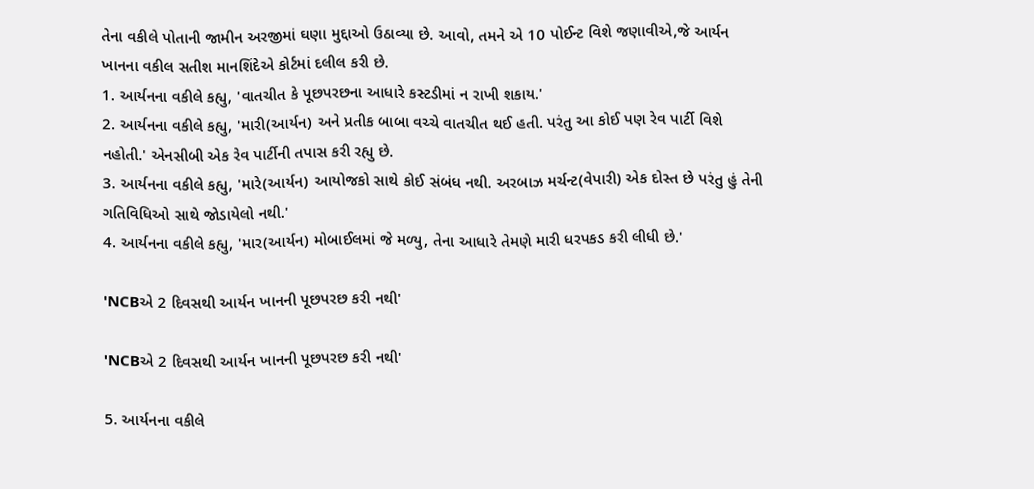તેના વકીલે પોતાની જામીન અરજીમાં ઘણા મુદ્દાઓ ઉઠાવ્યા છે. આવો, તમને એ 10 પોઈન્ટ વિશે જણાવીએ,જે આર્યન ખાનના વકીલ સતીશ માનશિંદેએ કોર્ટમાં દલીલ કરી છે.
1. આર્યનના વકીલે કહ્યુ, 'વાતચીત કે પૂછપરછના આધારે કસ્ટડીમાં ન રાખી શકાય.'
2. આર્યનના વકીલે કહ્યુ, 'મારી(આર્યન) અને પ્રતીક બાબા વચ્ચે વાતચીત થઈ હતી. પરંતુ આ કોઈ પણ રેવ પાર્ટી વિશે નહોતી.' એનસીબી એક રેવ પાર્ટીની તપાસ કરી રહ્યુ છે.
3. આર્યનના વકીલે કહ્યુ, 'મારે(આર્યન) આયોજકો સાથે કોઈ સંબંધ નથી. અરબાઝ મર્ચન્ટ(વેપારી) એક દોસ્ત છે પરંતુ હું તેની ગતિવિધિઓ સાથે જોડાયેલો નથી.'
4. આર્યનના વકીલે કહ્યુ, 'માર(આર્યન) મોબાઈલમાં જે મળ્યુ, તેના આધારે તેમણે મારી ધરપકડ કરી લીધી છે.'

'NCBએ 2 દિવસથી આર્યન ખાનની પૂછપરછ કરી નથી'

'NCBએ 2 દિવસથી આર્યન ખાનની પૂછપરછ કરી નથી'

5. આર્યનના વકીલે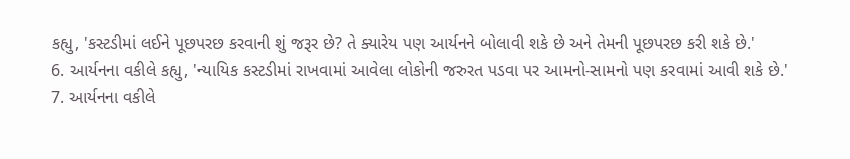કહ્યુ, 'કસ્ટડીમાં લઈને પૂછપરછ કરવાની શું જરૂર છે? તે ક્યારેય પણ આર્યનને બોલાવી શકે છે અને તેમની પૂછપરછ કરી શકે છે.'
6. આર્યનના વકીલે કહ્યુ, 'ન્યાયિક કસ્ટડીમાં રાખવામાં આવેલા લોકોની જરુરત પડવા પર આમનો-સામનો પણ કરવામાં આવી શકે છે.'
7. આર્યનના વકીલે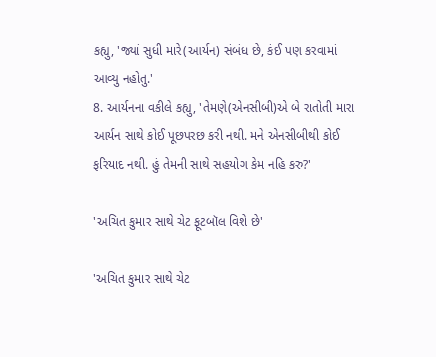કહ્યુ, 'જ્યાં સુધી મારે(આર્યન) સંબંધ છે, કંઈ પણ કરવામાં આવ્યુ નહોતુ.'
8. આર્યનના વકીલે કહ્યુ, 'તેમણે(એનસીબી)એ બે રાતોતી મારા આર્યન સાથે કોઈ પૂછપરછ કરી નથી. મને એનસીબીથી કોઈ ફરિયાદ નથી. હું તેમની સાથે સહયોગ કેમ નહિ કરુ?'

'અચિત કુમાર સાથે ચેટ ફૂટબૉલ વિશે છે'

'અચિત કુમાર સાથે ચેટ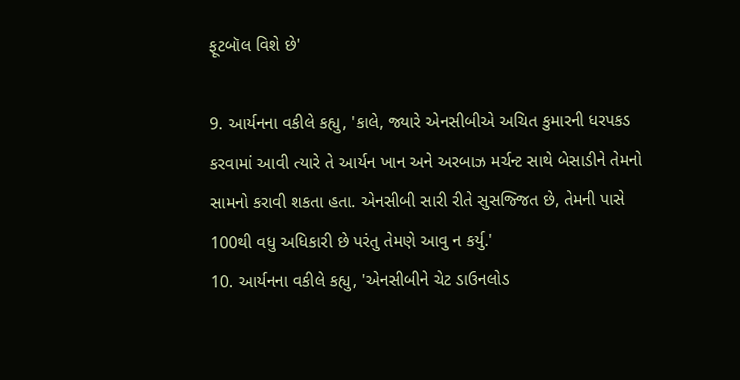ફૂટબૉલ વિશે છે'

9. આર્યનના વકીલે કહ્યુ, 'કાલે, જ્યારે એનસીબીએ અચિત કુમારની ધરપકડ કરવામાં આવી ત્યારે તે આર્યન ખાન અને અરબાઝ મર્ચન્ટ સાથે બેસાડીને તેમનો સામનો કરાવી શકતા હતા. એનસીબી સારી રીતે સુસજ્જિત છે, તેમની પાસે 100થી વધુ અધિકારી છે પરંતુ તેમણે આવુ ન કર્યુ.'
10. આર્યનના વકીલે કહ્યુ, 'એનસીબીને ચેટ ડાઉનલોડ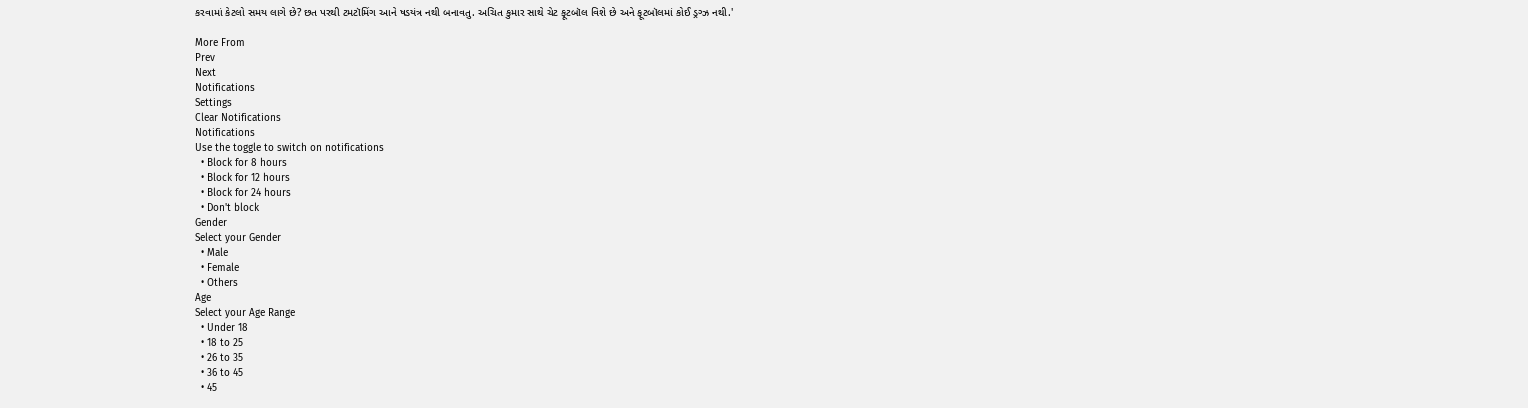કરવામાં કેટલો સમય લાગે છે? છત પરથી ટમટૉમિંગ આને ષડયંત્ર નથી બનાવતુ. અચિત કુમાર સાથે ચેટ ફૂટબૉલ વિશે છે અને ફૂટબૉલમાં કોઈ ડ્રગ્ઝ નથી.'

More From
Prev
Next
Notifications
Settings
Clear Notifications
Notifications
Use the toggle to switch on notifications
  • Block for 8 hours
  • Block for 12 hours
  • Block for 24 hours
  • Don't block
Gender
Select your Gender
  • Male
  • Female
  • Others
Age
Select your Age Range
  • Under 18
  • 18 to 25
  • 26 to 35
  • 36 to 45
  • 45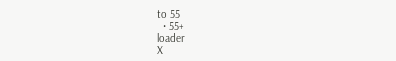to 55
  • 55+
loader
X